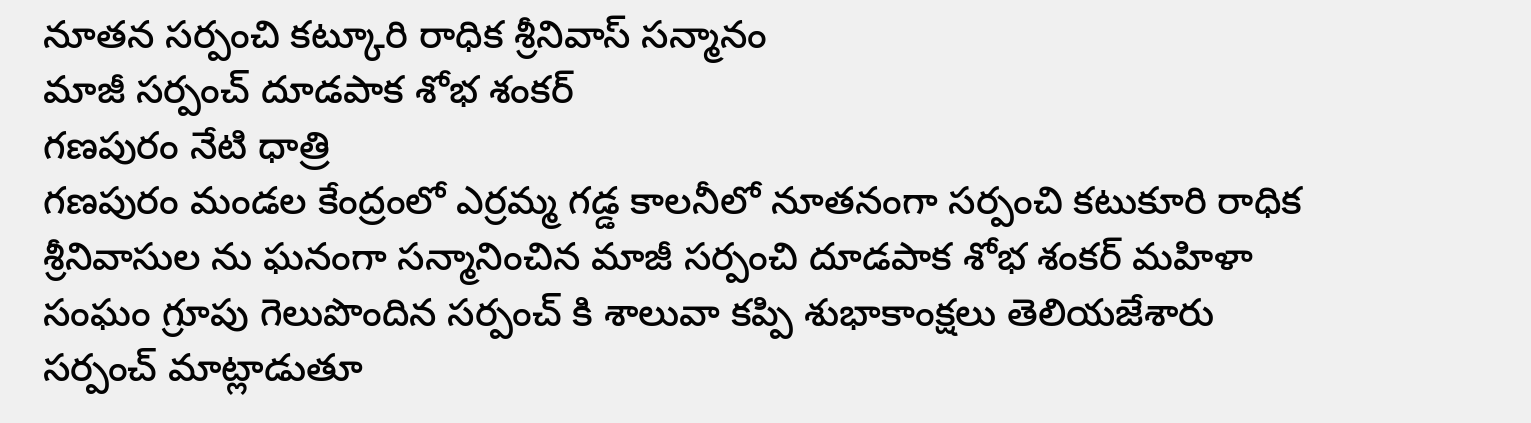నూతన సర్పంచి కట్కూరి రాధిక శ్రీనివాస్ సన్మానం
మాజీ సర్పంచ్ దూడపాక శోభ శంకర్
గణపురం నేటి ధాత్రి
గణపురం మండల కేంద్రంలో ఎర్రమ్మ గడ్డ కాలనీలో నూతనంగా సర్పంచి కటుకూరి రాధిక శ్రీనివాసుల ను ఘనంగా సన్మానించిన మాజీ సర్పంచి దూడపాక శోభ శంకర్ మహిళా సంఘం గ్రూపు గెలుపొందిన సర్పంచ్ కి శాలువా కప్పి శుభాకాంక్షలు తెలియజేశారు సర్పంచ్ మాట్లాడుతూ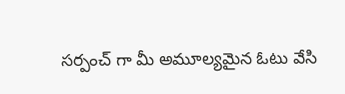సర్పంచ్ గా మీ అమూల్యమైన ఓటు వేసి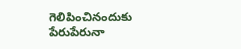గెలిపించినందుకు పేరుపేరునా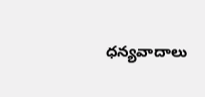ధన్యవాదాలు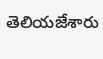తెలియజేశారు